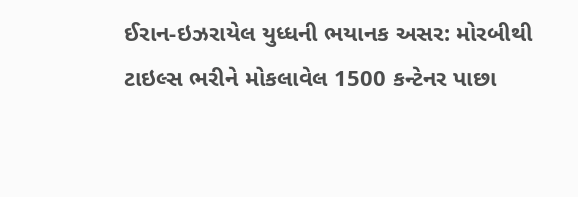ઈરાન-ઇઝરાયેલ યુધ્ધની ભયાનક અસર: મોરબીથી ટાઇલ્સ ભરીને મોકલાવેલ 1500 કન્ટેનર પાછા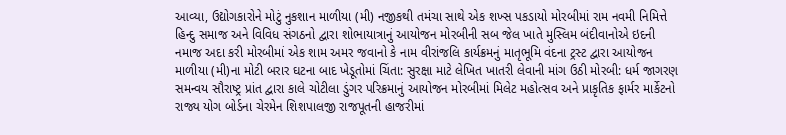આવ્યા, ઉદ્યોગકારોને મોટું નુકશાન માળીયા (મી) નજીકથી તમંચા સાથે એક શખ્સ પકડાયો મોરબીમાં રામ નવમી નિમિત્તે હિન્દુ સમાજ અને વિવિધ સંગઠનો દ્વારા શોભાયાત્રાનું આયોજન મોરબીની સબ જેલ ખાતે મુસ્લિમ બંદીવાનોએ ઇદની નમાજ અદા કરી મોરબીમાં એક શામ અમર જવાનો કે નામ વીરાંજલિ કાર્યક્રમનું માતૃભૂમિ વંદના ટ્રસ્ટ દ્વારા આયોજન માળીયા (મી)ના મોટી બરાર ઘટના બાદ ખેડૂતોમાં ચિંતા: સુરક્ષા માટે લેખિત ખાતરી લેવાની માંગ ઉઠી મોરબી: ધર્મ જાગરણ સમન્વય સૌરાષ્ટ્ર પ્રાંત દ્વારા કાલે ચોટીલા ડુંગર પરિક્રમાનું આયોજન મોરબીમાં મિલેટ મહોત્સવ અને પ્રાકૃતિક ફાર્મર માર્કેટનો રાજ્ય યોગ બોર્ડના ચેરમેન શિશપાલજી રાજપૂતની હાજરીમાં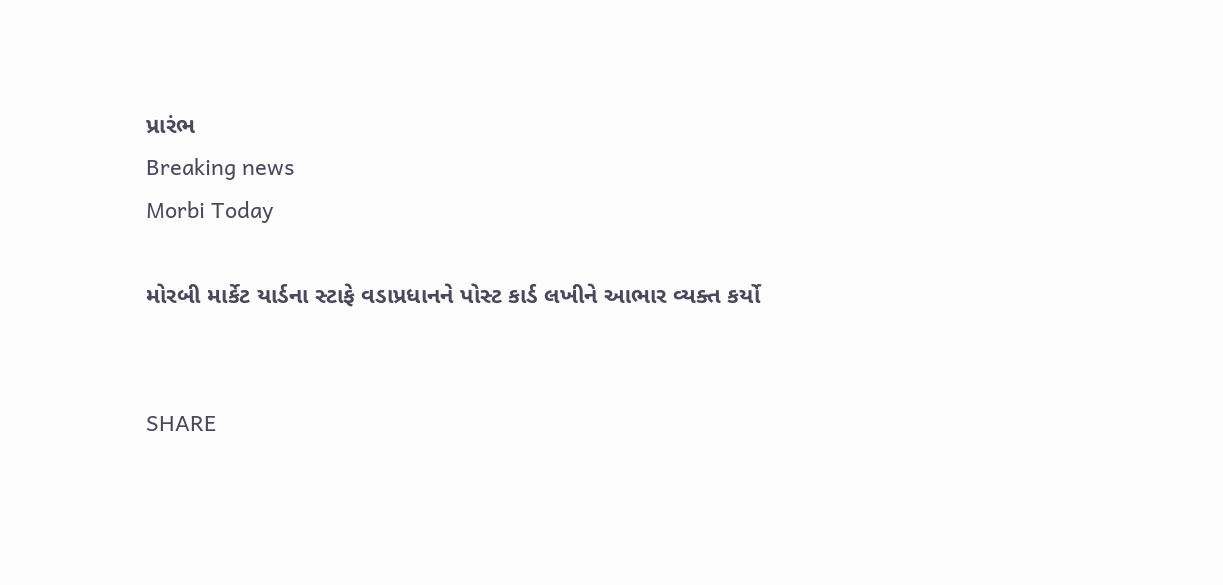પ્રારંભ
Breaking news
Morbi Today

મોરબી માર્કેટ યાર્ડના સ્ટાફે વડાપ્રધાનને પોસ્ટ કાર્ડ લખીને આભાર વ્યક્ત કર્યો


SHARE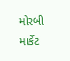મોરબી માર્કેટ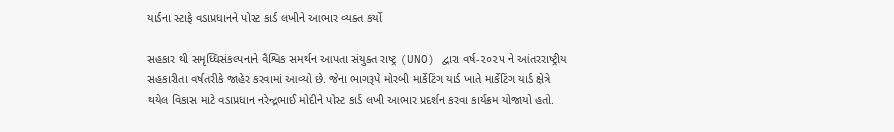યાર્ડના સ્ટાફે વડાપ્રધાનને પોસ્ટ કાર્ડ લખીને આભાર વ્યક્ત કર્યો

સહકાર થી સમૃધ્ધિસંકલ્પનાને વૈશ્વિક સમર્થન આપતા સંયુક્ત રાષ્ટ્ર (UNO) દ્વારા વર્ષ-૨૦૨૫ ને આંતરરાષ્ટ્રીય સહકારીતા વર્ષતરીકે જાહેર કરવામાં આવ્યો છે. જેના ભાગરૂપે મોરબી માર્કેટિંગ યાર્ડ ખાતે માર્કેટિંગ યાર્ડ ક્ષેત્રે થયેલ વિકાસ માટે વડાપ્રધાન નરેન્દ્રભાઈ મોદીને પોસ્ટ કાર્ડ લખી આભાર પ્રદર્શન કરવા કાર્યક્રમ યોજાયો હતો.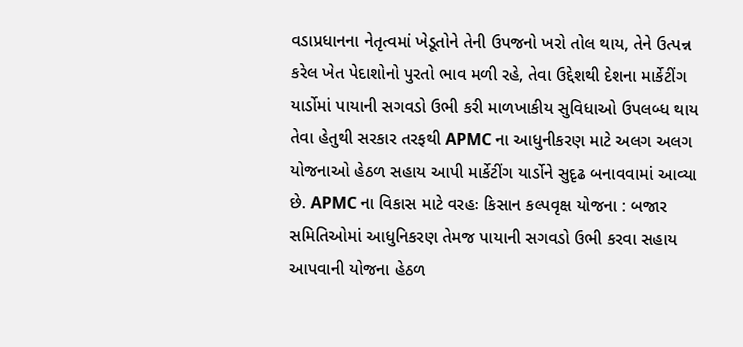વડાપ્રધાનના નેતૃત્વમાં ખેડૂતોને તેની ઉપજનો ખરો તોલ થાય, તેને ઉત્પન્ન કરેલ ખેત પેદાશોનો પુરતો ભાવ મળી રહે, તેવા ઉદ્દેશથી દેશના માર્કેટીંગ યાર્ડોમાં પાયાની સગવડો ઉભી કરી માળખાકીય સુવિધાઓ ઉપલબ્ધ થાય તેવા હેતુથી સરકાર તરફથી APMC ના આધુનીકરણ માટે અલગ અલગ યોજનાઓ હેઠળ સહાય આપી માર્કેટીંગ યાર્ડોને સુદૃઢ બનાવવામાં આવ્યા છે. APMC ના વિકાસ માટે વરહઃ કિસાન કલ્પવૃક્ષ યોજના : બજાર સમિતિઓમાં આધુનિકરણ તેમજ પાયાની સગવડો ઉભી કરવા સહાય આપવાની યોજના હેઠળ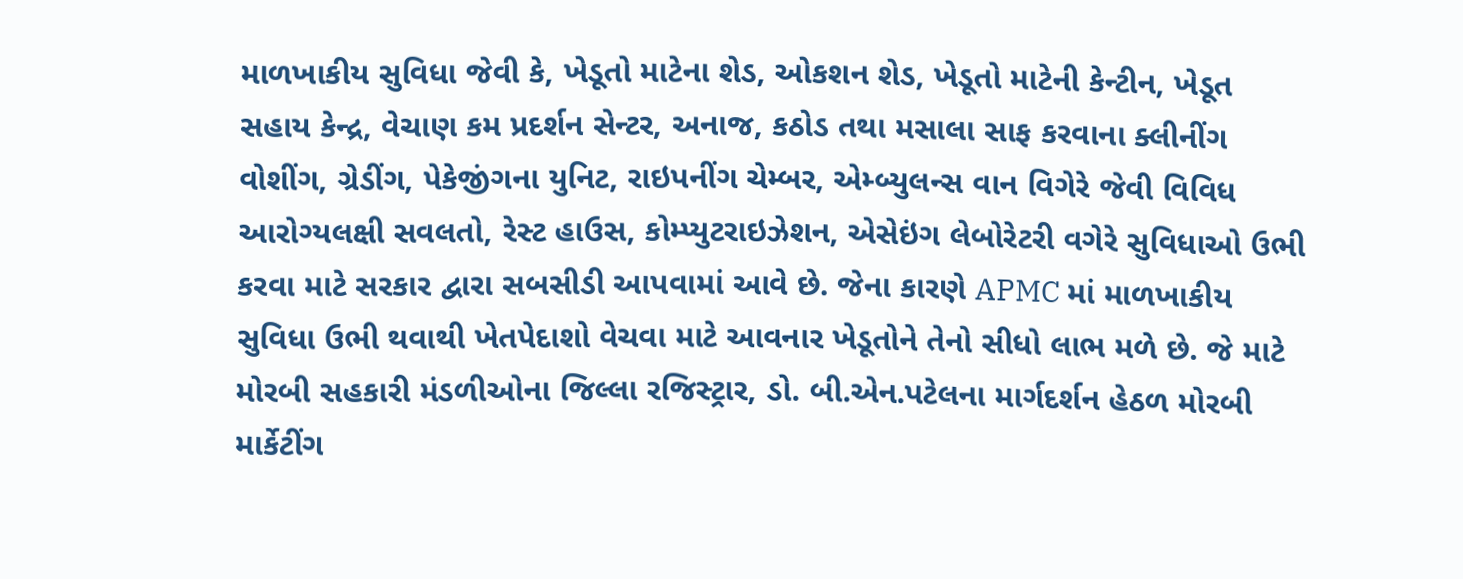માળખાકીય સુવિધા જેવી કે, ખેડૂતો માટેના શેડ, ઓકશન શેડ, ખેડૂતો માટેની કેન્ટીન, ખેડૂત સહાય કેન્દ્ર, વેચાણ કમ પ્રદર્શન સેન્ટર, અનાજ, કઠોડ તથા મસાલા સાફ કરવાના ક્લીનીંગ વોશીંગ, ગ્રેડીંગ, પેકેજીંગના યુનિટ, રાઇપનીંગ ચેમ્બર, એમ્બ્યુલન્સ વાન વિગેરે જેવી વિવિધ આરોગ્યલક્ષી સવલતો, રેસ્ટ હાઉસ, કોમ્પ્યુટરાઇઝેશન, એસેઇંગ લેબોરેટરી વગેરે સુવિધાઓ ઉભી કરવા માટે સરકાર દ્વારા સબસીડી આપવામાં આવે છે. જેના કારણે APMC માં માળખાકીય સુવિધા ઉભી થવાથી ખેતપેદાશો વેચવા માટે આવનાર ખેડૂતોને તેનો સીધો લાભ મળે છે. જે માટે મોરબી સહકારી મંડળીઓના જિલ્લા રજિસ્ટ્રાર, ડો. બી.એન.પટેલના માર્ગદર્શન હેઠળ મોરબી માર્કેટીંગ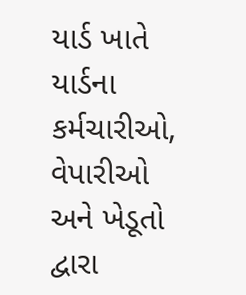યાર્ડ ખાતે યાર્ડના કર્મચારીઓ, વેપારીઓ અને ખેડૂતો દ્વારા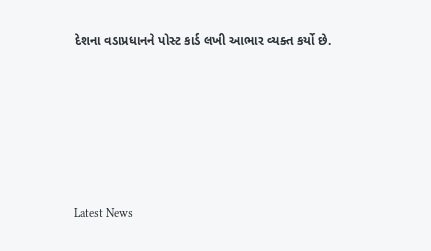દેશના વડાપ્રધાનને પોસ્ટ કાર્ડ લખી આભાર વ્યક્ત કર્યો છે.






Latest News